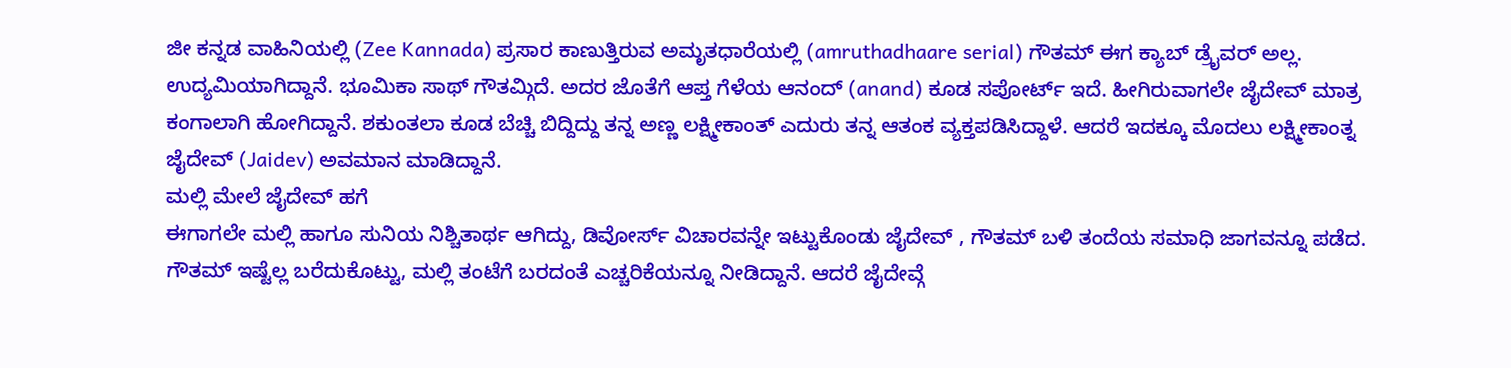ಜೀ ಕನ್ನಡ ವಾಹಿನಿಯಲ್ಲಿ (Zee Kannada) ಪ್ರಸಾರ ಕಾಣುತ್ತಿರುವ ಅಮೃತಧಾರೆಯಲ್ಲಿ (amruthadhaare serial) ಗೌತಮ್ ಈಗ ಕ್ಯಾಬ್ ಡ್ರೈವರ್ ಅಲ್ಲ. ಉದ್ಯಮಿಯಾಗಿದ್ದಾನೆ. ಭೂಮಿಕಾ ಸಾಥ್ ಗೌತಮ್ಗಿದೆ. ಅದರ ಜೊತೆಗೆ ಆಪ್ತ ಗೆಳೆಯ ಆನಂದ್ (anand) ಕೂಡ ಸಪೋರ್ಟ್ ಇದೆ. ಹೀಗಿರುವಾಗಲೇ ಜೈದೇವ್ ಮಾತ್ರ ಕಂಗಾಲಾಗಿ ಹೋಗಿದ್ದಾನೆ. ಶಕುಂತಲಾ ಕೂಡ ಬೆಚ್ಚಿ ಬಿದ್ದಿದ್ದು ತನ್ನ ಅಣ್ಣ ಲಕ್ಷ್ಮೀಕಾಂತ್ ಎದುರು ತನ್ನ ಆತಂಕ ವ್ಯಕ್ತಪಡಿಸಿದ್ದಾಳೆ. ಆದರೆ ಇದಕ್ಕೂ ಮೊದಲು ಲಕ್ಷ್ಮೀಕಾಂತ್ನ ಜೈದೇವ್ (Jaidev) ಅವಮಾನ ಮಾಡಿದ್ದಾನೆ.
ಮಲ್ಲಿ ಮೇಲೆ ಜೈದೇವ್ ಹಗೆ
ಈಗಾಗಲೇ ಮಲ್ಲಿ ಹಾಗೂ ಸುನಿಯ ನಿಶ್ಚಿತಾರ್ಥ ಆಗಿದ್ದು, ಡಿವೋರ್ಸ್ ವಿಚಾರವನ್ನೇ ಇಟ್ಟುಕೊಂಡು ಜೈದೇವ್ , ಗೌತಮ್ ಬಳಿ ತಂದೆಯ ಸಮಾಧಿ ಜಾಗವನ್ನೂ ಪಡೆದ. ಗೌತಮ್ ಇಷ್ಟೆಲ್ಲ ಬರೆದುಕೊಟ್ಟು, ಮಲ್ಲಿ ತಂಟೆಗೆ ಬರದಂತೆ ಎಚ್ಚರಿಕೆಯನ್ನೂ ನೀಡಿದ್ದಾನೆ. ಆದರೆ ಜೈದೇವ್ಗೆ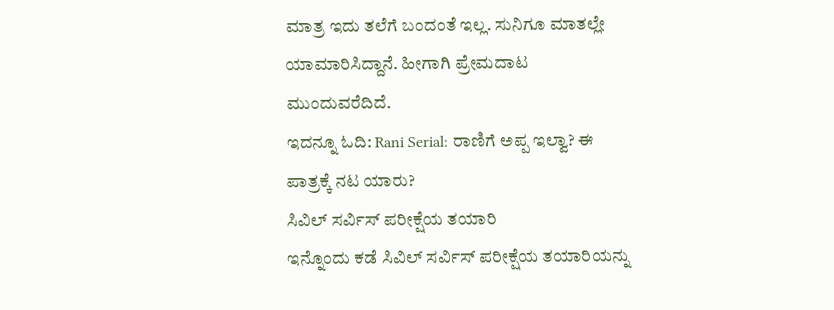ಮಾತ್ರ ಇದು ತಲೆಗೆ ಬಂದಂತೆ ಇಲ್ಲ. ಸುನಿಗೂ ಮಾತಲ್ಲೇ ಯಾಮಾರಿಸಿದ್ದಾನೆ. ಹೀಗಾಗಿ ಪ್ರೇಮದಾಟ ಮುಂದುವರೆದಿದೆ.
ಇದನ್ನೂ ಓದಿ: Rani Serial: ರಾಣಿಗೆ ಅಪ್ಪ ಇಲ್ವಾ? ಈ ಪಾತ್ರಕ್ಕೆ ನಟ ಯಾರು?
ಸಿವಿಲ್ ಸರ್ವಿಸ್ ಪರೀಕ್ಷೆಯ ತಯಾರಿ
ಇನ್ನೊಂದು ಕಡೆ ಸಿವಿಲ್ ಸರ್ವಿಸ್ ಪರೀಕ್ಷೆಯ ತಯಾರಿಯನ್ನು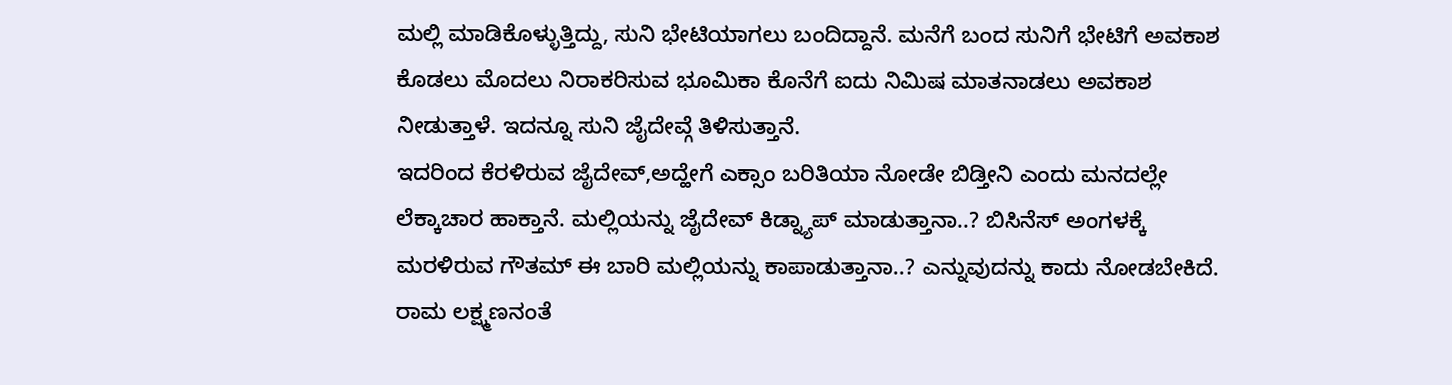ಮಲ್ಲಿ ಮಾಡಿಕೊಳ್ಳುತ್ತಿದ್ದು, ಸುನಿ ಭೇಟಿಯಾಗಲು ಬಂದಿದ್ದಾನೆ. ಮನೆಗೆ ಬಂದ ಸುನಿಗೆ ಭೇಟಿಗೆ ಅವಕಾಶ ಕೊಡಲು ಮೊದಲು ನಿರಾಕರಿಸುವ ಭೂಮಿಕಾ ಕೊನೆಗೆ ಐದು ನಿಮಿಷ ಮಾತನಾಡಲು ಅವಕಾಶ ನೀಡುತ್ತಾಳೆ. ಇದನ್ನೂ ಸುನಿ ಜೈದೇವ್ಗೆ ತಿಳಿಸುತ್ತಾನೆ.
ಇದರಿಂದ ಕೆರಳಿರುವ ಜೈದೇವ್,ಅದ್ಹೇಗೆ ಎಕ್ಸಾಂ ಬರಿತಿಯಾ ನೋಡೇ ಬಿಡ್ತೀನಿ ಎಂದು ಮನದಲ್ಲೇ ಲೆಕ್ಕಾಚಾರ ಹಾಕ್ತಾನೆ. ಮಲ್ಲಿಯನ್ನು ಜೈದೇವ್ ಕಿಡ್ನ್ಯಾಪ್ ಮಾಡುತ್ತಾನಾ..? ಬಿಸಿನೆಸ್ ಅಂಗಳಕ್ಕೆ ಮರಳಿರುವ ಗೌತಮ್ ಈ ಬಾರಿ ಮಲ್ಲಿಯನ್ನು ಕಾಪಾಡುತ್ತಾನಾ..? ಎನ್ನುವುದನ್ನು ಕಾದು ನೋಡಬೇಕಿದೆ.
ರಾಮ ಲಕ್ಷ್ಮಣನಂತೆ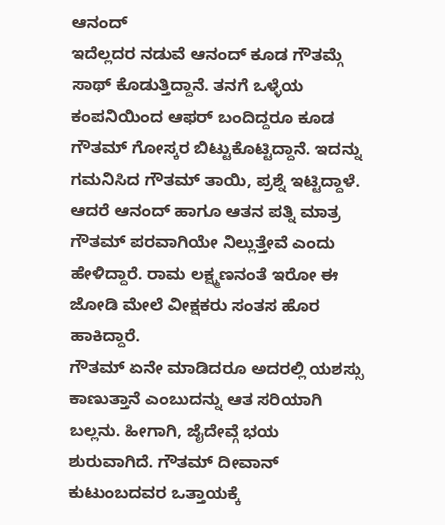ಆನಂದ್
ಇದೆಲ್ಲದರ ನಡುವೆ ಆನಂದ್ ಕೂಡ ಗೌತಮ್ಗೆ ಸಾಥ್ ಕೊಡುತ್ತಿದ್ದಾನೆ. ತನಗೆ ಒಳ್ಳೆಯ ಕಂಪನಿಯಿಂದ ಆಫರ್ ಬಂದಿದ್ದರೂ ಕೂಡ ಗೌತಮ್ ಗೋಸ್ಕರ ಬಿಟ್ಟುಕೊಟ್ಟಿದ್ದಾನೆ. ಇದನ್ನು ಗಮನಿಸಿದ ಗೌತಮ್ ತಾಯಿ, ಪ್ರಶ್ನೆ ಇಟ್ಟಿದ್ದಾಳೆ. ಆದರೆ ಆನಂದ್ ಹಾಗೂ ಆತನ ಪತ್ನಿ ಮಾತ್ರ ಗೌತಮ್ ಪರವಾಗಿಯೇ ನಿಲ್ಲುತ್ತೇವೆ ಎಂದು ಹೇಳಿದ್ದಾರೆ. ರಾಮ ಲಕ್ಷ್ಮಣನಂತೆ ಇರೋ ಈ ಜೋಡಿ ಮೇಲೆ ವೀಕ್ಷಕರು ಸಂತಸ ಹೊರ ಹಾಕಿದ್ದಾರೆ.
ಗೌತಮ್ ಏನೇ ಮಾಡಿದರೂ ಅದರಲ್ಲಿ ಯಶಸ್ಸು ಕಾಣುತ್ತಾನೆ ಎಂಬುದನ್ನು ಆತ ಸರಿಯಾಗಿ ಬಲ್ಲನು. ಹೀಗಾಗಿ, ಜೈದೇವ್ಗೆ ಭಯ ಶುರುವಾಗಿದೆ. ಗೌತಮ್ ದೀವಾನ್ ಕುಟುಂಬದವರ ಒತ್ತಾಯಕ್ಕೆ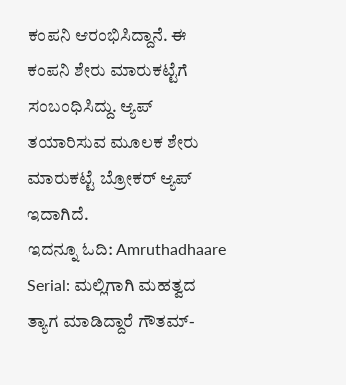ಕಂಪನಿ ಆರಂಭಿಸಿದ್ದಾನೆ. ಈ ಕಂಪನಿ ಶೇರು ಮಾರುಕಟ್ಟೆಗೆ ಸಂಬಂಧಿಸಿದ್ದು. ಆ್ಯಪ್ ತಯಾರಿಸುವ ಮೂಲಕ ಶೇರು ಮಾರುಕಟ್ಟೆ ಬ್ರೋಕರ್ ಆ್ಯಪ್ ಇದಾಗಿದೆ.
ಇದನ್ನೂ ಓದಿ: Amruthadhaare Serial: ಮಲ್ಲಿಗಾಗಿ ಮಹತ್ವದ ತ್ಯಾಗ ಮಾಡಿದ್ದಾರೆ ಗೌತಮ್-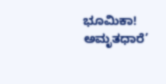ಭೂಮಿಕಾ!
ಅಮೃತಧಾರೆ’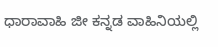ಧಾರಾವಾಹಿ ಜೀ ಕನ್ನಡ ವಾಹಿನಿಯಲ್ಲಿ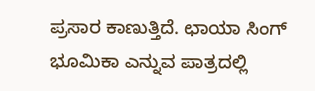ಪ್ರಸಾರ ಕಾಣುತ್ತಿದೆ. ಛಾಯಾ ಸಿಂಗ್ ಭೂಮಿಕಾ ಎನ್ನುವ ಪಾತ್ರದಲ್ಲಿ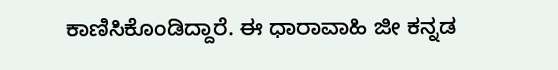ಕಾಣಿಸಿಕೊಂಡಿದ್ದಾರೆ. ಈ ಧಾರಾವಾಹಿ ಜೀ ಕನ್ನಡ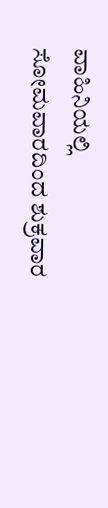ವಾಹಿನಿಯಲ್ಲಿ ಸೋಮವಾರದಿಂದ ಶುಕ್ರವಾರ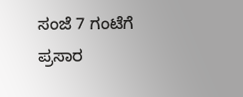ಸಂಜೆ 7 ಗಂಟೆಗೆ ಪ್ರಸಾರ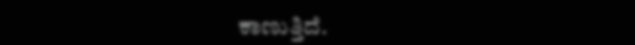ಕಾಣುತ್ತಿದೆ.